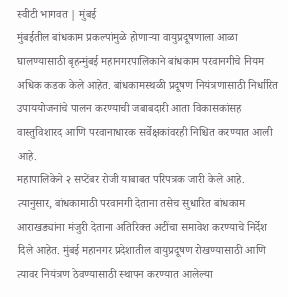स्वीटी भागवत | मुंबई
मुंबईतील बांधकाम प्रकल्पांमुळे होणाऱ्या वायुप्रदूषणाला आळा घालण्यासाठी बृहन्मुंबई महानगरपालिकाने बांधकाम परवानगीचे नियम अधिक कडक केले आहेत. बांधकामस्थळी प्रदूषण नियंत्रणासाठी निर्धारित उपाययोजनांचे पालन करण्याची जबाबदारी आता विकासकांसह वास्तुविशारद आणि परवानाधारक सर्वेक्षकांवरही निश्चित करण्यात आली आहे.
महापालिकेने २ सप्टेंबर रोजी याबाबत परिपत्रक जारी केले आहे. त्यानुसार, बांधकामाठी परवानगी देताना तसेच सुधारित बांधकाम आराखड्यांना मंजुरी देताना अतिरिक्त अटींचा समावेश करण्याचे निर्देश दिले आहेत. मुंबई महानगर प्रदेशातील वायुप्रदूषण रोखण्यासाठी आणि त्यावर नियंत्रण ठेवण्यासाठी स्थापन करण्यात आलेल्या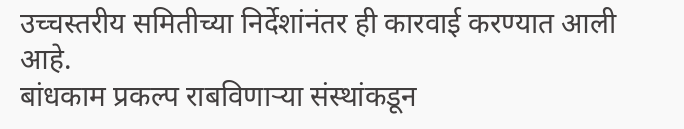उच्चस्तरीय समितीच्या निर्देशांनंतर ही कारवाई करण्यात आली आहे.
बांधकाम प्रकल्प राबविणाऱ्या संस्थांकडून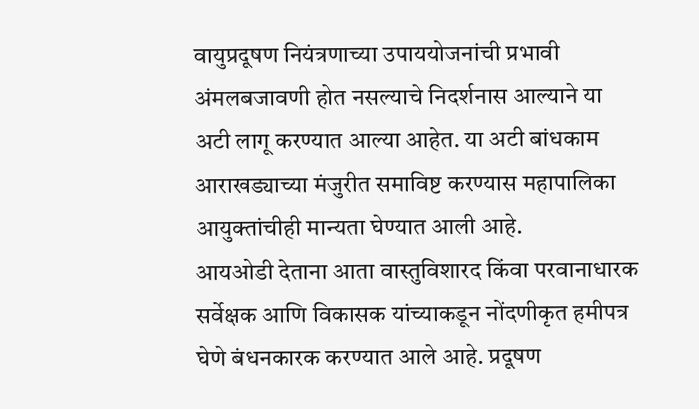वायुप्रदूषण नियंत्रणाच्या उपाययोजनांची प्रभावी अंमलबजावणी होत नसल्याचे निदर्शनास आल्याने या अटी लागू करण्यात आल्या आहेत. या अटी बांधकाम आराखड्याच्या मंजुरीत समाविष्ट करण्यास महापालिका आयुक्तांचीही मान्यता घेण्यात आली आहे.
आयओडी देताना आता वास्तुविशारद किंवा परवानाधारक सर्वेक्षक आणि विकासक यांच्याकडून नोंदणीकृत हमीपत्र घेणे बंधनकारक करण्यात आले आहे. प्रदूषण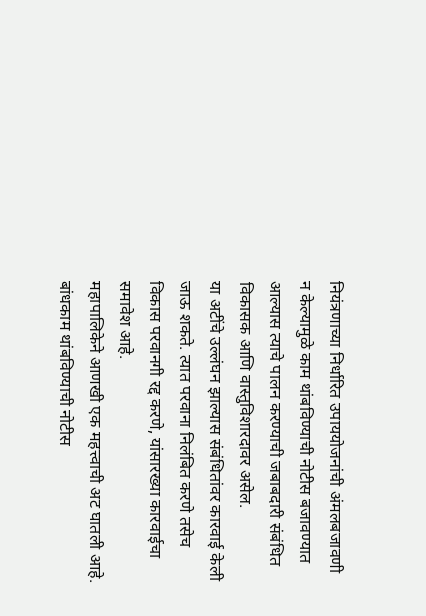नियंत्रणाच्या निर्धारित उपाययोजनांची अंमलबजावणी न केल्यामुळे काम थांबविण्याची नोटीस बजावण्यात आल्यास त्याचे पालन करण्याची जबाबदारी संबंधित विकासक आणि वास्तुविशारदावर असेल.
या अटींचे उल्लंघन झाल्यास संबंधितांवर कारवाई केली जाऊ शकते. त्यात परवाना निलंबित करणे तसेच विकास परवानगी रद्द करणे, यांसारख्या कारवाईचा समावेश आहे.
महापालिकेने आणखी एक महत्त्वाची अट घातली आहे. बांधकाम थांबविण्याची नोटीस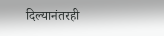दिल्यानंतरही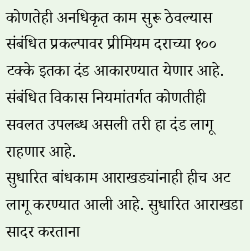कोणतेही अनधिकृत काम सुरू ठेवल्यास संबंधित प्रकल्पावर प्रीमियम दराच्या १०० टक्के इतका दंड आकारण्यात येणार आहे. संबंधित विकास नियमांतर्गत कोणतीही सवलत उपलब्ध असली तरी हा दंड लागू राहणार आहे.
सुधारित बांधकाम आराखड्यांनाही हीच अट लागू करण्यात आली आहे. सुधारित आराखडा सादर करताना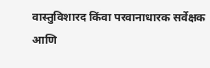वास्तुविशारद किंवा परवानाधारक सर्वेक्षक आणि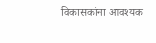विकासकांना आवश्यक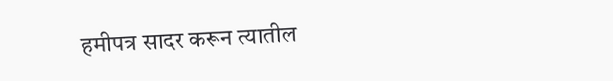हमीपत्र सादर करून त्यातील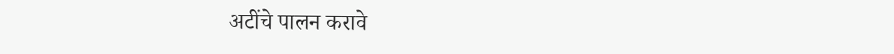अटींचे पालन करावे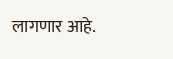लागणार आहे.